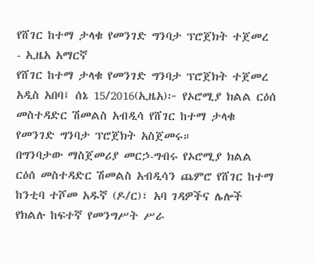የሸገር ከተማ ታላቁ የመንገድ ግንባታ ፕሮጀክት ተጀመረ - ኢዜአ አማርኛ
የሸገር ከተማ ታላቁ የመንገድ ግንባታ ፕሮጀክት ተጀመረ
አዲስ አበባ፤ ሰኔ 15/2016(ኢዜአ)፦ የኦሮሚያ ክልል ርዕሰ መስተዳድር ሽመልስ አብዲሳ የሸገር ከተማ ታላቁ የመንገድ ግንባታ ፕሮጀክት አስጀመሩ።
በግንባታው ማስጀመሪያ መርኃ-ግብሩ የኦሮሚያ ክልል ርዕሰ መስተዳድር ሽመልስ አብዲሳን ጨምሮ የሸገር ከተማ ከንቲባ ተሾመ አዱኛ (ዶ/ር)፣ አባ ገዳዎችና ሌሎች የክልሉ ከፍተኛ የመንግሥት ሥራ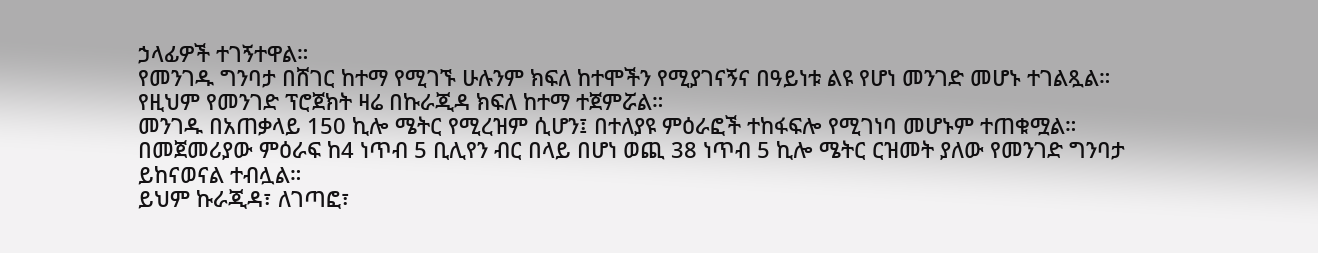ኃላፊዎች ተገኝተዋል።
የመንገዱ ግንባታ በሸገር ከተማ የሚገኙ ሁሉንም ክፍለ ከተሞችን የሚያገናኝና በዓይነቱ ልዩ የሆነ መንገድ መሆኑ ተገልጿል።
የዚህም የመንገድ ፕሮጀክት ዛሬ በኩራጂዳ ክፍለ ከተማ ተጀምሯል።
መንገዱ በአጠቃላይ 150 ኪሎ ሜትር የሚረዝም ሲሆን፤ በተለያዩ ምዕራፎች ተከፋፍሎ የሚገነባ መሆኑም ተጠቁሟል።
በመጀመሪያው ምዕራፍ ከ4 ነጥብ 5 ቢሊየን ብር በላይ በሆነ ወጪ 38 ነጥብ 5 ኪሎ ሜትር ርዝመት ያለው የመንገድ ግንባታ ይከናወናል ተብሏል።
ይህም ኩራጂዳ፣ ለገጣፎ፣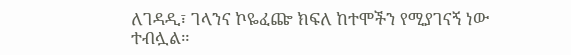ለገዳዲ፣ ገላንና ኮዬፈጬ ክፍለ ከተሞችን የሚያገናኝ ነው ተብሏል።